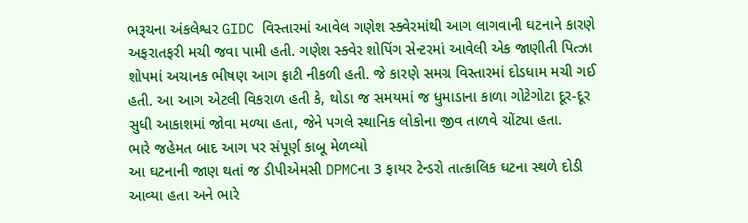ભરૂચના અંકલેશ્વર GIDC વિસ્તારમાં આવેલ ગણેશ સ્ક્વેરમાંથી આગ લાગવાની ઘટનાને કારણે અફરાતફરી મચી જવા પામી હતી. ગણેશ સ્ક્વેર શોપિંગ સેન્ટરમાં આવેલી એક જાણીતી પિત્ઝા શોપમાં અચાનક ભીષણ આગ ફાટી નીકળી હતી. જે કારણે સમગ્ર વિસ્તારમાં દોડધામ મચી ગઈ હતી. આ આગ એટલી વિકરાળ હતી કે, થોડા જ સમયમાં જ ધુમાડાના કાળા ગોટેગોટા દૂર-દૂર સુધી આકાશમાં જોવા મળ્યા હતા, જેને પગલે સ્થાનિક લોકોના જીવ તાળવે ચોંટ્યા હતા.
ભારે જહેમત બાદ આગ પર સંપૂર્ણ કાબૂ મેળવ્યો
આ ઘટનાની જાણ થતાં જ ડીપીએમસી DPMCના 3 ફાયર ટેન્ડરો તાત્કાલિક ઘટના સ્થળે દોડી આવ્યા હતા અને ભારે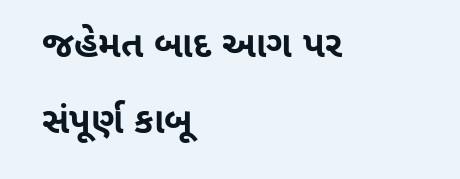જહેમત બાદ આગ પર સંપૂર્ણ કાબૂ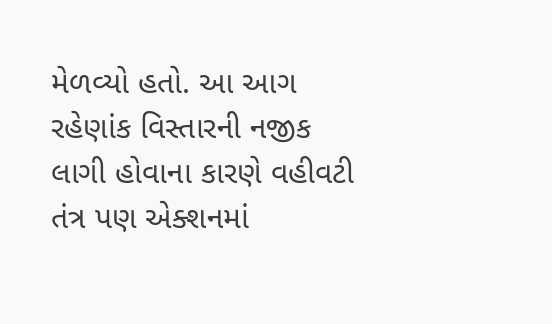મેળવ્યો હતો. આ આગ રહેણાંક વિસ્તારની નજીક લાગી હોવાના કારણે વહીવટી તંત્ર પણ એક્શનમાં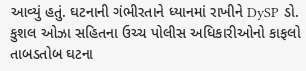આવ્યું હતું. ઘટનાની ગંભીરતાને ધ્યાનમાં રાખીને DySP ડો. કુશલ ઓઝા સહિતના ઉચ્ચ પોલીસ અધિકારીઓનો કાફલો તાબડતોબ ઘટના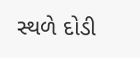સ્થળે દોડી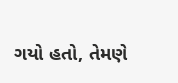ગયો હતો, તેમણે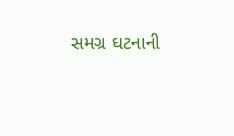સમગ્ર ઘટનાની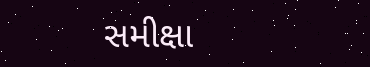સમીક્ષા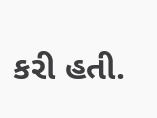કરી હતી.